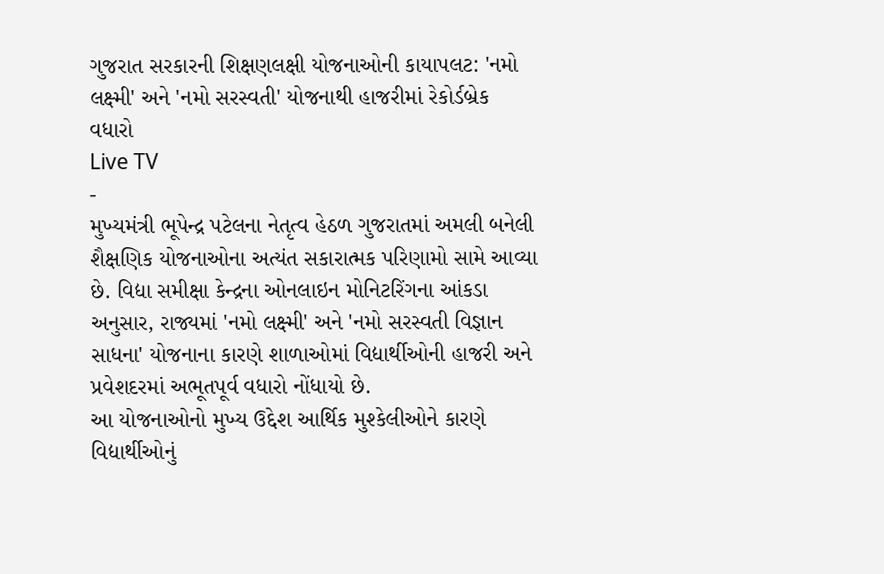ગુજરાત સરકારની શિક્ષણલક્ષી યોજનાઓની કાયાપલટ: 'નમો લક્ષ્મી' અને 'નમો સરસ્વતી' યોજનાથી હાજરીમાં રેકોર્ડબ્રેક વધારો
Live TV
-
મુખ્યમંત્રી ભૂપેન્દ્ર પટેલના નેતૃત્વ હેઠળ ગુજરાતમાં અમલી બનેલી શૈક્ષણિક યોજનાઓના અત્યંત સકારાત્મક પરિણામો સામે આવ્યા છે. વિદ્યા સમીક્ષા કેન્દ્રના ઓનલાઇન મોનિટરિંગના આંકડા અનુસાર, રાજ્યમાં 'નમો લક્ષ્મી' અને 'નમો સરસ્વતી વિજ્ઞાન સાધના' યોજનાના કારણે શાળાઓમાં વિદ્યાર્થીઓની હાજરી અને પ્રવેશદરમાં અભૂતપૂર્વ વધારો નોંધાયો છે.
આ યોજનાઓનો મુખ્ય ઉદ્દેશ આર્થિક મુશ્કેલીઓને કારણે વિદ્યાર્થીઓનું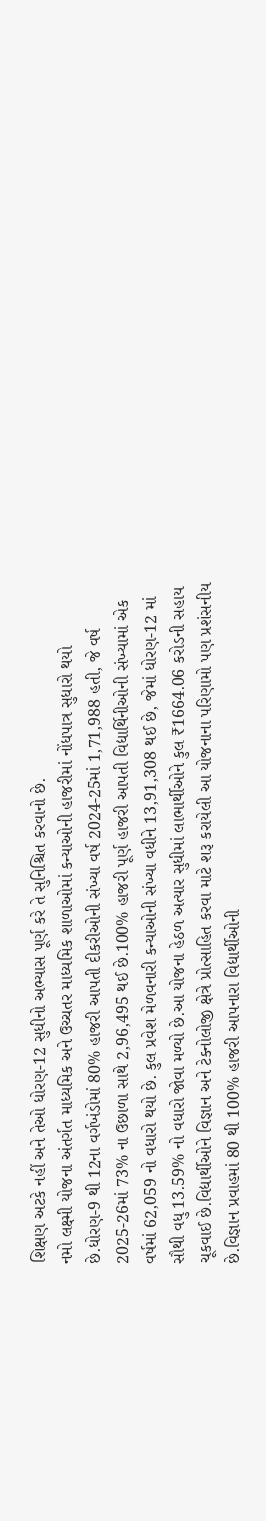શિક્ષણ અટકે નહીં અને તેઓ ધોરણ-12 સુધીનો અભ્યાસ પૂર્ણ કરે તે સુનિશ્ચિત કરવાનો છે.
નમો લક્ષ્મી યોજના અંતર્ગત માધ્યમિક અને ઉચ્ચતર માધ્યમિક શાળાઓમાં કન્યાઓની હાજરીમાં નોંધપાત્ર સુધારો થયો છે.ધોરણ-9 થી 12ના વર્ગખંડોમાં 80% હાજરી આપતી દીકરીઓની સંખ્યા વર્ષ 2024-25માં 1,71,988 હતી, જે વર્ષ 2025-26માં 73% ના ઉછાળા સાથે 2,96,495 થઈ છે.100% હાજરી પૂર્ણ હાજરી આપતી વિદ્યાર્થિનીઓની સંખ્યામાં એક વર્ષમાં 62,059 નો વધારો થયો છે. કુલ પ્રવેશ મેળવનારી કન્યાઓની સંખ્યા વધીને 13,91,308 થઈ છે, જેમાં ધોરણ-12 માં સૌથી વધુ 13.59% નો વધારો જોવા મળ્યો છે.આ યોજના હેઠળ અત્યાર સુધીમાં લાભાર્થીઓને કુલ ₹1664.06 કરોડની સહાય ચૂકવાઈ છે.વિદ્યાર્થીઓને વિજ્ઞાન અને ટેક્નોલોજી ક્ષેત્રે પ્રોત્સાહિત કરવા માટે શરૂ કરાયેલી આ યોજનાના પરિણામો પણ પ્રશંસનીય છે.વિજ્ઞાન પ્રવાહમાં 80 થી 100% હાજરી આપનારા વિદ્યાર્થીઓની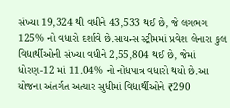સંખ્યા 19,324 થી વધીને 43,533 થઈ છે, જે લગભગ 125% નો વધારો દર્શાવે છે.સાયન્સ સ્ટ્રીમમાં પ્રવેશ લેનારા કુલ વિદ્યાર્થીઓની સંખ્યા વધીને 2,55,804 થઈ છે, જેમાં ધોરણ-12 માં 11.04% નો નોંધપાત્ર વધારો થયો છે.આ યોજના અંતર્ગત અત્યાર સુધીમાં વિદ્યાર્થીઓને ₹290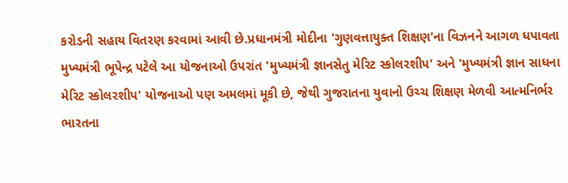કરોડની સહાય વિતરણ કરવામાં આવી છે.પ્રધાનમંત્રી મોદીના 'ગુણવત્તાયુક્ત શિક્ષણ'ના વિઝનને આગળ ધપાવતા મુખ્યમંત્રી ભૂપેન્દ્ર પટેલે આ યોજનાઓ ઉપરાંત 'મુખ્યમંત્રી જ્ઞાનસેતુ મેરિટ સ્કોલરશીપ' અને 'મુખ્યમંત્રી જ્ઞાન સાધના મેરિટ સ્કોલરશીપ' યોજનાઓ પણ અમલમાં મૂકી છે, જેથી ગુજરાતના યુવાનો ઉચ્ચ શિક્ષણ મેળવી આત્મનિર્ભર ભારતના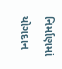નિર્માણમાં યોગદાન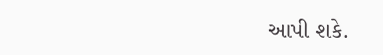આપી શકે.